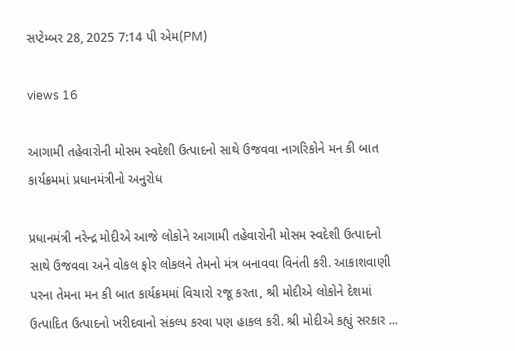સપ્ટેમ્બર 28, 2025 7:14 પી એમ(PM)

views 16

આગામી તહેવારોની મોસમ સ્વદેશી ઉત્પાદનો સાથે ઉજવવા નાગરિકોને મન કી બાત કાર્યક્રમમાં પ્રધાનમંત્રીનો અનુરોધ

પ્રધાનમંત્રી નરેન્દ્ર મોદીએ આજે લોકોને આગામી તહેવારોની મોસમ સ્વદેશી ઉત્પાદનો સાથે ઉજવવા અને વોકલ ફોર લોકલને તેમનો મંત્ર બનાવવા વિનંતી કરી. આકાશવાણી પરના તેમના મન કી બાત કાર્યક્રમમાં વિચારો રજૂ કરતા, શ્રી મોદીએ લોકોને દેશમાં ઉત્પાદિત ઉત્પાદનો ખરીદવાનો સંકલ્પ કરવા પણ હાકલ કરી. શ્રી મોદીએ કહ્યું સરકાર ...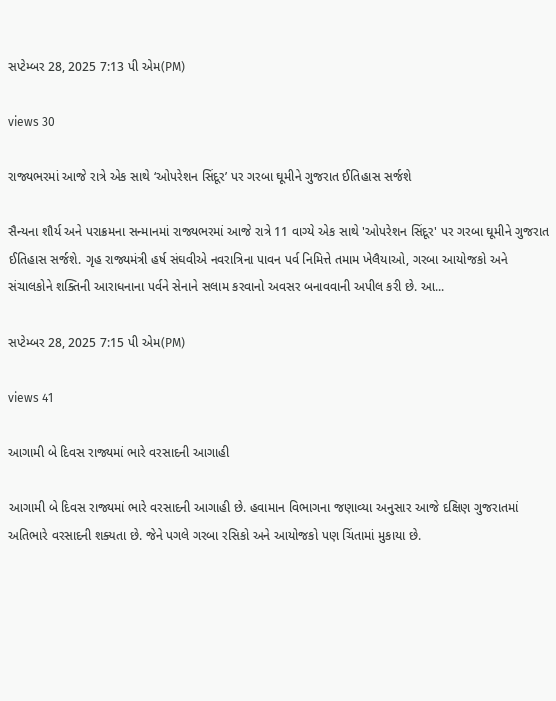સપ્ટેમ્બર 28, 2025 7:13 પી એમ(PM)

views 30

રાજ્યભરમાં આજે રાત્રે એક સાથે ‘ઓપરેશન સિંદૂર’ પર ગરબા ઘૂમીને ગુજરાત ઈતિહાસ સર્જશે

સૈન્યના શૌર્ય અને પરાક્રમના સન્માનમાં રાજ્યભરમાં આજે રાત્રે 11 વાગ્યે એક સાથે 'ઓપરેશન સિંદૂર' પર ગરબા ઘૂમીને ગુજરાત ઈતિહાસ સર્જશે. ગૃહ રાજ્યમંત્રી હર્ષ સંઘવીએ નવરાત્રિના પાવન પર્વ નિમિત્તે તમામ ખેલૈયાઓ, ગરબા આયોજકો અને સંચાલકોને શક્તિની આરાધનાના પર્વને સેનાને સલામ કરવાનો અવસર બનાવવાની અપીલ કરી છે. આ...

સપ્ટેમ્બર 28, 2025 7:15 પી એમ(PM)

views 41

આગામી બે દિવસ રાજ્યમાં ભારે વરસાદની આગાહી

આગામી બે દિવસ રાજ્યમાં ભારે વરસાદની આગાહી છે. હવામાન વિભાગના જણાવ્યા અનુસાર આજે દક્ષિણ ગુજરાતમાં અતિભારે વરસાદની શક્યતા છે. જેને પગલે ગરબા રસિકો અને આયોજકો પણ ચિંતામાં મુકાયા છે.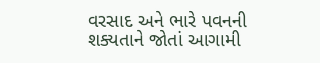વરસાદ અને ભારે પવનની શક્યતાને જોતાં આગામી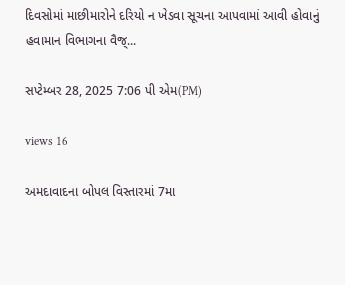દિવસોમાં માછીમારોને દરિયો ન ખેડવા સૂચના આપવામાં આવી હોવાનું હવામાન વિભાગના વૈજ્...

સપ્ટેમ્બર 28, 2025 7:06 પી એમ(PM)

views 16

અમદાવાદના બોપલ વિસ્તારમાં 7મા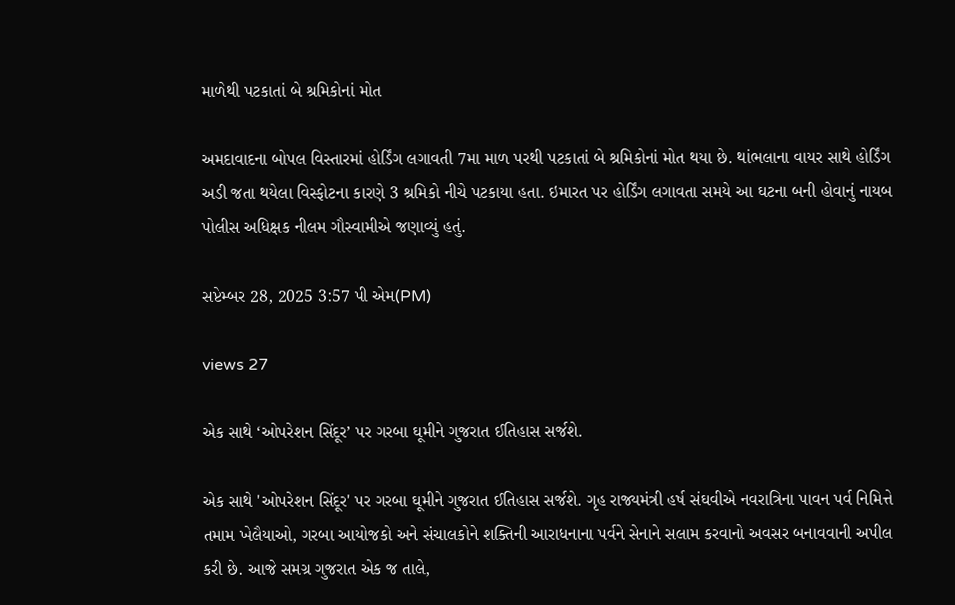માળેથી પટકાતાં બે શ્રમિકોનાં મોત

અમદાવાદના બોપલ વિસ્તારમાં હોર્ડિંગ લગાવતી 7મા માળ પરથી પટકાતાં બે શ્રમિકોનાં મોત થયા છે. થાંભલાના વાયર સાથે હોર્ડિંગ અડી જતા થયેલા વિસ્ફોટના કારણે 3 શ્રમિકો નીચે પટકાયા હતા. ઇમારત પર હોર્ડિંગ લગાવતા સમયે આ ઘટના બની હોવાનું નાયબ પોલીસ અધિક્ષક નીલમ ગૌસ્વામીએ જણાવ્યું હતું.

સપ્ટેમ્બર 28, 2025 3:57 પી એમ(PM)

views 27

એક સાથે ‘ઓપરેશન સિંદૂર’ પર ગરબા ઘૂમીને ગુજરાત ઈતિહાસ સર્જશે.

એક સાથે 'ઓપરેશન સિંદૂર' પર ગરબા ઘૂમીને ગુજરાત ઈતિહાસ સર્જશે. ગૃહ રાજ્યમંત્રી હર્ષ સંઘવીએ નવરાત્રિના પાવન પર્વ નિમિત્તે તમામ ખેલૈયાઓ, ગરબા આયોજકો અને સંચાલકોને શક્તિની આરાધનાના પર્વને સેનાને સલામ કરવાનો અવસર બનાવવાની અપીલ કરી છે. આજે સમગ્ર ગુજરાત એક જ તાલે,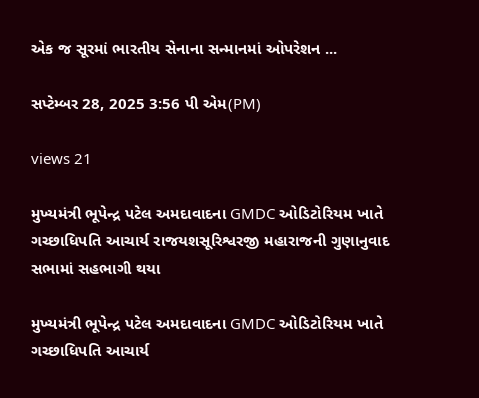એક જ સૂરમાં ભારતીય સેનાના સન્માનમાં ઓપરેશન ...

સપ્ટેમ્બર 28, 2025 3:56 પી એમ(PM)

views 21

મુખ્યમંત્રી ભૂપેન્દ્ર પટેલ અમદાવાદના GMDC ઓડિટોરિયમ ખાતે ગચ્છાધિપતિ આચાર્ય રાજયશસૂરિશ્વરજી મહારાજની ગુણાનુવાદ સભામાં સહભાગી થયા

મુખ્યમંત્રી ભૂપેન્દ્ર પટેલ અમદાવાદના GMDC ઓડિટોરિયમ ખાતે ગચ્છાધિપતિ આચાર્ય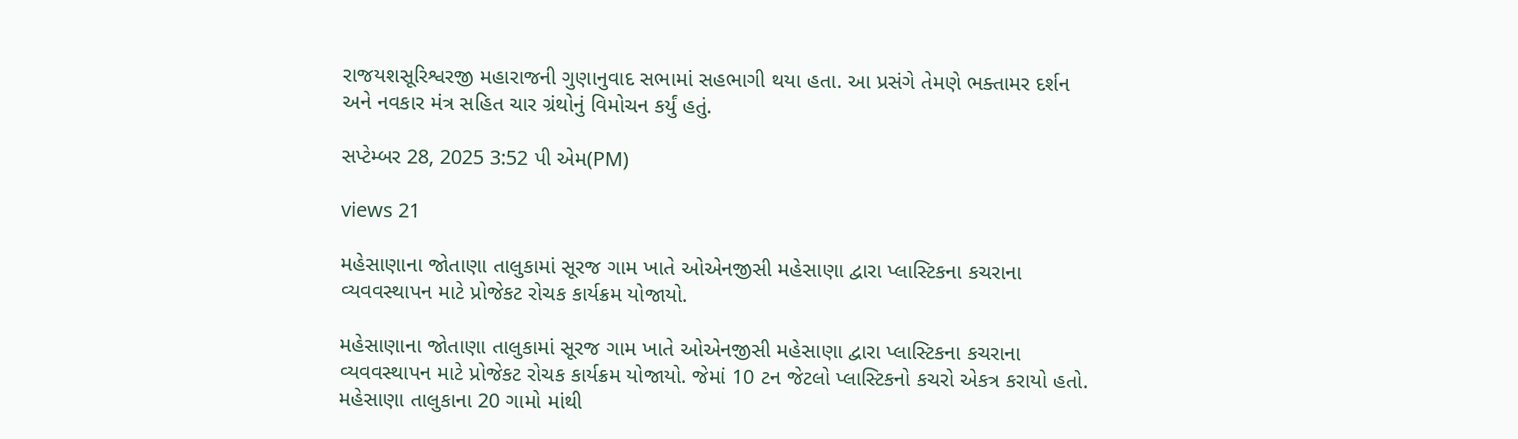રાજયશસૂરિશ્વરજી મહારાજની ગુણાનુવાદ સભામાં સહભાગી થયા હતા. આ પ્રસંગે તેમણે ભક્તામર દર્શન અને નવકાર મંત્ર સહિત ચાર ગ્રંથોનું વિમોચન કર્યું હતું.

સપ્ટેમ્બર 28, 2025 3:52 પી એમ(PM)

views 21

મહેસાણાના જોતાણા તાલુકામાં સૂરજ ગામ ખાતે ઓએનજીસી મહેસાણા દ્વારા પ્લાસ્ટિકના કચરાના વ્યવવસ્થાપન માટે પ્રોજેકટ રોચક કાર્યક્રમ યોજાયો.

મહેસાણાના જોતાણા તાલુકામાં સૂરજ ગામ ખાતે ઓએનજીસી મહેસાણા દ્વારા પ્લાસ્ટિકના કચરાના વ્યવવસ્થાપન માટે પ્રોજેકટ રોચક કાર્યક્રમ યોજાયો. જેમાં 10 ટન જેટલો પ્લાસ્ટિકનો કચરો એકત્ર કરાયો હતો. મહેસાણા તાલુકાના 20 ગામો માંથી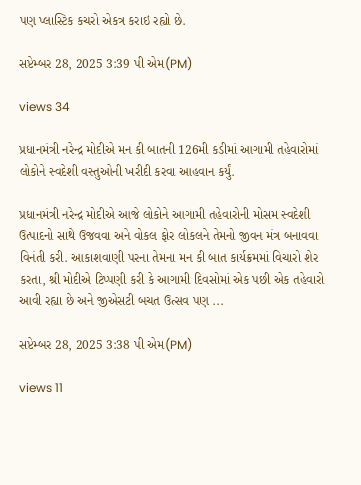પણ પ્લાસ્ટિક કચરો એકત્ર કરાઇ રહ્યો છે.

સપ્ટેમ્બર 28, 2025 3:39 પી એમ(PM)

views 34

પ્રધાનમંત્રી નરેન્દ્ર મોદીએ મન કી બાતની 126મી કડીમાં આગામી તહેવારોમાં લોકોને સ્વદેશી વસ્તુઓની ખરીદી કરવા આહવાન કર્યું.

પ્રધાનમંત્રી નરેન્દ્ર મોદીએ આજે લોકોને આગામી તહેવારોની મોસમ સ્વદેશી ઉત્પાદનો સાથે ઉજવવા અને વોકલ ફોર લોકલને તેમનો જીવન મંત્ર બનાવવા વિનંતી કરી. આકાશવાણી પરના તેમના મન કી બાત કાર્યક્રમમાં વિચારો શેર કરતા, શ્રી મોદીએ ટિપ્પણી કરી કે આગામી દિવસોમાં એક પછી એક તહેવારો આવી રહ્યા છે અને જીએસટી બચત ઉત્સવ પણ ...

સપ્ટેમ્બર 28, 2025 3:38 પી એમ(PM)

views 11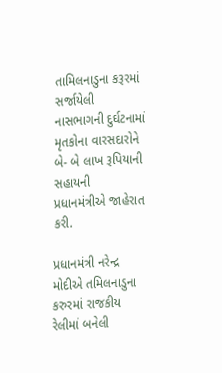તામિલનાડુના કરૂરમાં સર્જાયેલી નાસભાગની દુર્ઘટનામાં મૃતકોના વારસદારોને બે- બે લાખ રૂપિયાની સહાયની પ્રધાનમંત્રીએ જાહેરાત કરી.

પ્રધાનમંત્રી નરેન્દ્ર મોદીએ તમિલનાડુના કરુરમાં રાજકીય રેલીમાં બનેલી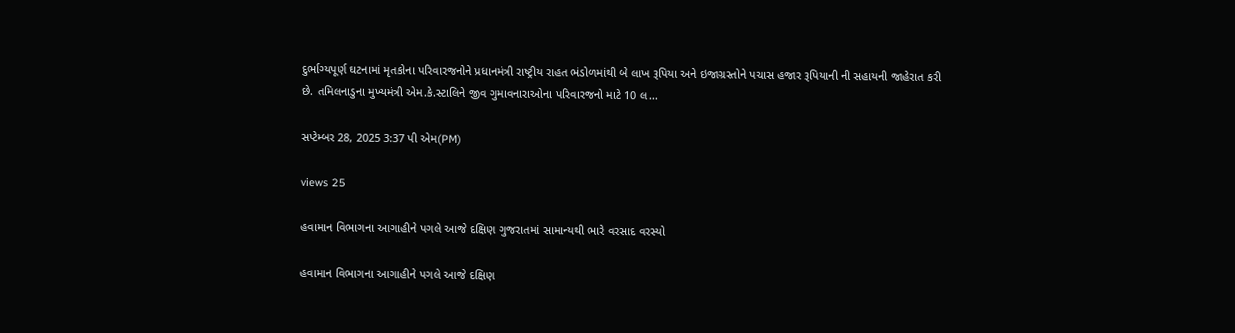દુર્ભાગ્યપૂર્ણ ઘટનામાં મૃતકોના પરિવારજનોને પ્રધાનમંત્રી રાષ્ટ્રીય રાહત ભંડોળમાંથી બે લાખ રૂપિયા અને ઇજાગ્રસ્તોને પચાસ હજાર રૂપિયાની ની સહાયની જાહેરાત કરી છે. તમિલનાડુના મુખ્યમંત્રી એમ.કે.સ્ટાલિને જીવ ગુમાવનારાઓના પરિવારજનો માટે 10 લ...

સપ્ટેમ્બર 28, 2025 3:37 પી એમ(PM)

views 25

હવામાન વિભાગના આગાહીને પગલે આજે દક્ષિણ ગુજરાતમાં સામાન્યથી ભારે વરસાદ વરસ્યો

હવામાન વિભાગના આગાહીને પગલે આજે દક્ષિણ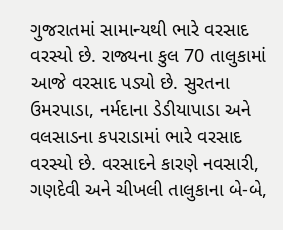ગુજરાતમાં સામાન્યથી ભારે વરસાદ વરસ્યો છે. રાજ્યના કુલ 70 તાલુકામાં આજે વરસાદ પડ્યો છે. સુરતના ઉમરપાડા, નર્મદાના ડેડીયાપાડા અને વલસાડના કપરાડામાં ભારે વરસાદ વરસ્યો છે. વરસાદને કારણે નવસારી, ગણદેવી અને ચીખલી તાલુકાના બે-બે,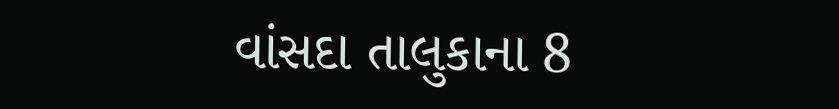વાંસદા તાલુકાના 8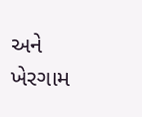અને ખેરગામ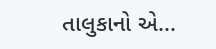તાલુકાનો એ...